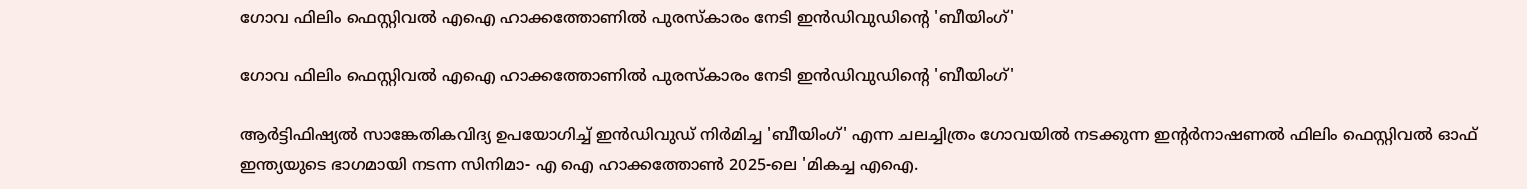ഗോവ ഫിലിം ഫെസ്റ്റിവല്‍ എഐ ഹാക്കത്തോണില്‍ പുരസ്‌കാരം നേടി ഇന്‍ഡിവുഡിന്റെ 'ബീയിംഗ്'

ഗോവ ഫിലിം ഫെസ്റ്റിവല്‍ എഐ ഹാക്കത്തോണില്‍ പുരസ്‌കാരം നേടി ഇന്‍ഡിവുഡിന്റെ 'ബീയിംഗ്'

ആര്‍ട്ടിഫിഷ്യല്‍ സാങ്കേതികവിദ്യ ഉപയോഗിച്ച് ഇന്‍ഡിവുഡ് നിര്‍മിച്ച 'ബീയിംഗ്' എന്ന ചലച്ചിത്രം ഗോവയില്‍ നടക്കുന്ന ഇന്റര്‍നാഷണല്‍ ഫിലിം ഫെസ്റ്റിവൽ ഓഫ് ഇന്ത്യയുടെ ഭാഗമായി നടന്ന സിനിമാ- എ ഐ ഹാക്കത്തോണ്‍ 2025-ലെ 'മികച്ച എഐ.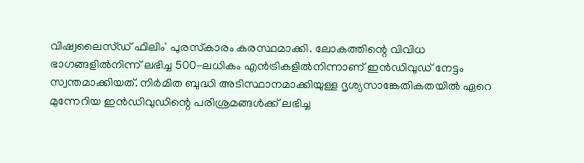വിഷ്വലൈസ്ഡ് ഫിലിം' പുരസ്‌കാരം കരസ്ഥമാക്കി. ലോകത്തിന്റെ വിവിധ ഭാഗങ്ങളില്‍നിന്ന് ലഭിച്ച 500-ലധികം എന്‍ട്രികളില്‍നിന്നാണ് ഇന്‍ഡിവുഡ് നേട്ടം സ്വന്തമാക്കിയത്. നിര്‍മിത ബുദ്ധി അടിസ്ഥാനമാക്കിയുള്ള ദൃശ്യസാങ്കേതികതയില്‍ ഏറെ മുന്നേറിയ ഇന്‍ഡിവുഡിന്റെ പരിശ്രമങ്ങള്‍ക്ക് ലഭിച്ച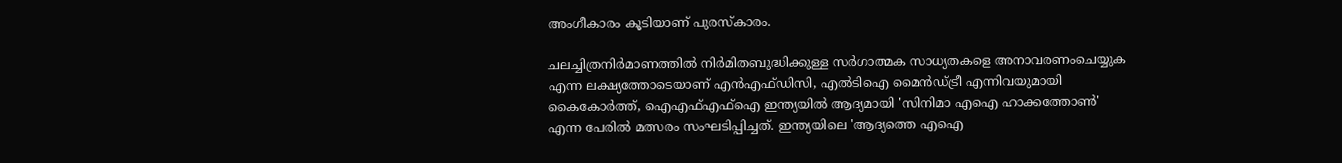അംഗീകാരം കൂടിയാണ് പുരസ്‌കാരം.

ചലച്ചിത്രനിര്‍മാണത്തില്‍ നിര്‍മിതബുദ്ധിക്കുള്ള സര്‍ഗാത്മക സാധ്യതകളെ അനാവരണംചെയ്യുക എന്ന ലക്ഷ്യത്തോടെയാണ് എന്‍എഫ്ഡിസി, എല്‍ടിഐ മൈന്‍ഡ്ട്രീ എന്നിവയുമായി കൈകോര്‍ത്ത്, ഐഎഫ്എഫ്‌ഐ ഇന്ത്യയില്‍ ആദ്യമായി 'സിനിമാ എഐ ഹാക്കത്തോണ്‍' എന്ന പേരില്‍ മത്സരം സംഘടിപ്പിച്ചത്. ഇന്ത്യയിലെ 'ആദ്യത്തെ എഐ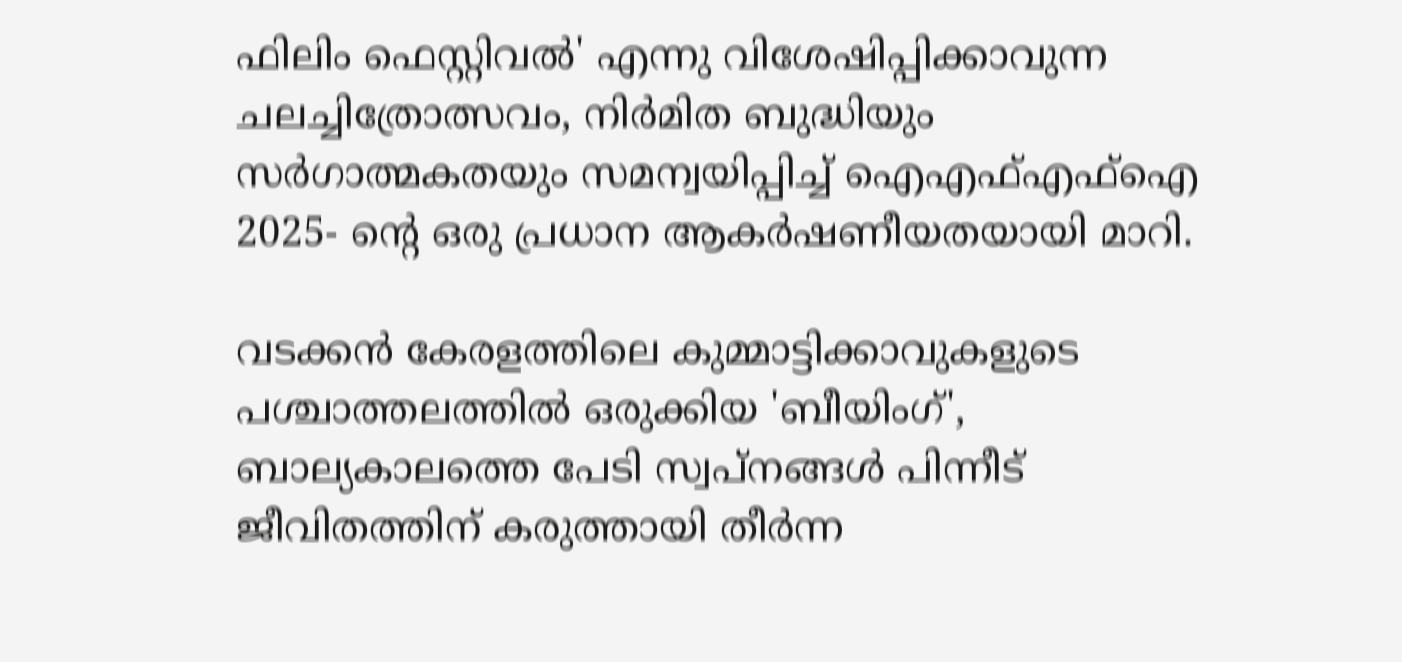ഫിലിം ഫെസ്റ്റിവല്‍' എന്നു വിശേഷിപ്പിക്കാവുന്ന ചലച്ചിത്രോത്സവം, നിര്‍മിത ബുദ്ധിയും സര്‍ഗാത്മകതയും സമന്വയിപ്പിച്ച് ഐഎഫ്എഫ്‌ഐ 2025- ന്റെ ഒരു പ്രധാന ആകര്‍ഷണീയതയായി മാറി.

വടക്കന്‍ കേരളത്തിലെ കുമ്മാട്ടിക്കാവുകളുടെ പശ്ചാത്തലത്തില്‍ ഒരുക്കിയ 'ബീയിംഗ്', ബാല്യകാലത്തെ പേടി സ്വപ്‌നങ്ങള്‍ പിന്നീട് ജീവിതത്തിന് കരുത്തായി തീര്‍ന്ന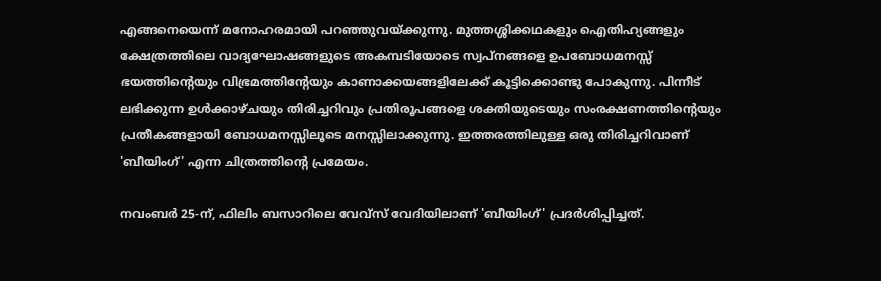എങ്ങനെയെന്ന് മനോഹരമായി പറഞ്ഞുവയ്ക്കുന്നു. മുത്തശ്ശിക്കഥകളും ഐതിഹ്യങ്ങളും ക്ഷേത്രത്തിലെ വാദ്യഘോഷങ്ങളുടെ അകമ്പടിയോടെ സ്വപ്‌നങ്ങളെ ഉപബോധമനസ്സ് ഭയത്തിന്റെയും വിഭ്രമത്തിന്റേയും കാണാക്കയങ്ങളിലേക്ക് കൂട്ടിക്കൊണ്ടു പോകുന്നു. പിന്നീട് ലഭിക്കുന്ന ഉള്‍ക്കാഴ്ചയും തിരിച്ചറിവും പ്രതിരൂപങ്ങളെ ശക്തിയുടെയും സംരക്ഷണത്തിന്റെയും പ്രതീകങ്ങളായി ബോധമനസ്സിലൂടെ മനസ്സിലാക്കുന്നു. ഇത്തരത്തിലുള്ള ഒരു തിരിച്ചറിവാണ് 'ബീയിംഗ്' എന്ന ചിത്രത്തിന്റെ പ്രമേയം.

നവംബര്‍ 25-ന്, ഫിലിം ബസാറിലെ വേവ്സ് വേദിയിലാണ് 'ബീയിംഗ്' പ്രദര്‍ശിപ്പിച്ചത്.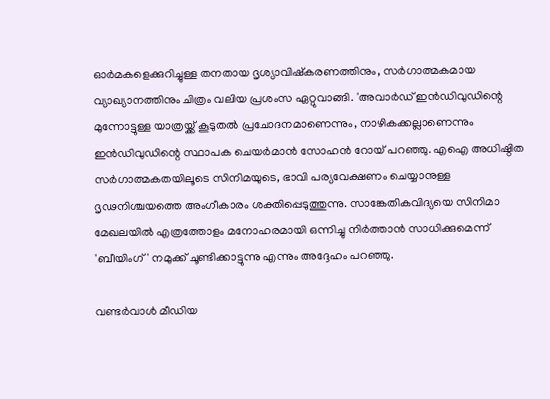ഓര്‍മകളെക്കുറിച്ചുള്ള തനതായ ദൃശ്യാവിഷ്‌കരണത്തിനും, സര്‍ഗാത്മകമായ വ്യാഖ്യാനത്തിനും ചിത്രം വലിയ പ്രശംസ ഏറ്റുവാങ്ങി. 'അവാര്‍ഡ് ഇന്‍ഡിവുഡിന്റെ മുന്നോട്ടുള്ള യാത്രയ്ക്ക് കൂടുതല്‍ പ്രചോദനമാണെന്നും, നാഴികക്കല്ലാണെന്നും ഇന്‍ഡിവുഡിന്റെ സ്ഥാപക ചെയര്‍മാന്‍ സോഹന്‍ റോയ് പറഞ്ഞു. എഐ അധിഷ്ഠിത സര്‍ഗാത്മകതയിലൂടെ സിനിമയുടെ, ഭാവി പര്യവേക്ഷണം ചെയ്യാനുള്ള ദൃഢനിശ്ചയത്തെ അംഗീകാരം ശക്തിപ്പെടുത്തുന്നു. സാങ്കേതികവിദ്യയെ സിനിമാ മേഖലയില്‍ എത്രത്തോളം മനോഹരമായി ഒന്നിച്ചു നിര്‍ത്താന്‍ സാധിക്കുമെന്ന് 'ബീയിംഗ്' നമുക്ക് ചൂണ്ടിക്കാട്ടുന്നു എന്നും അദ്ദേഹം പറഞ്ഞു.

വണ്ടര്‍വാള്‍ മീഡിയ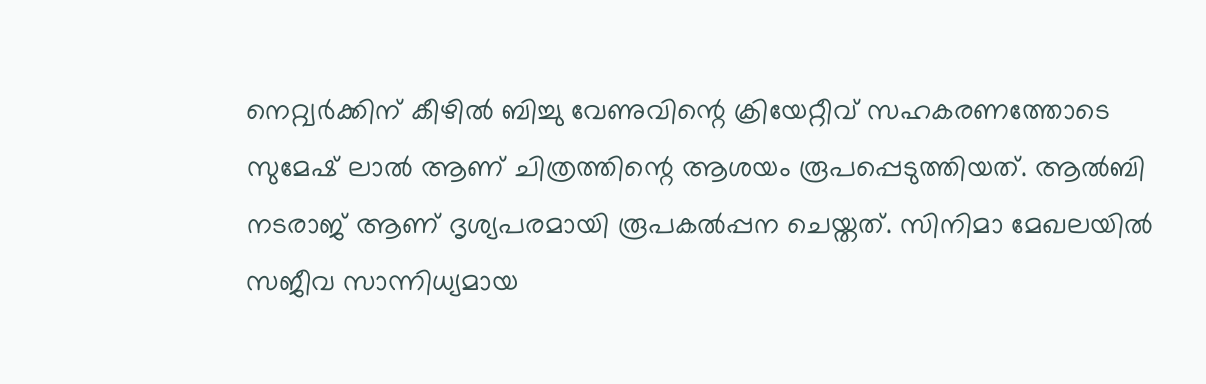നെറ്റ്വര്‍ക്കിന് കീഴില്‍ ബിച്ചു വേണുവിന്റെ ക്രിയേറ്റീവ് സഹകരണത്തോടെ സുമേഷ് ലാല്‍ ആണ് ചിത്രത്തിന്റെ ആശയം രൂപപ്പെടുത്തിയത്. ആല്‍ബി നടരാജ് ആണ് ദൃശ്യപരമായി രൂപകല്‍പ്പന ചെയ്തത്. സിനിമാ മേഖലയില്‍ സജീവ സാന്നിധ്യമായ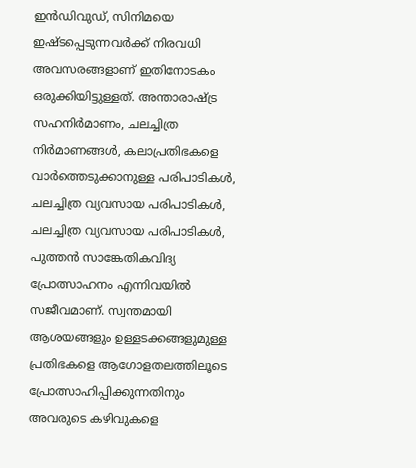ഇന്‍ഡിവുഡ്, സിനിമയെ ഇഷ്ടപ്പെടുന്നവര്‍ക്ക് നിരവധി അവസരങ്ങളാണ് ഇതിനോടകം ഒരുക്കിയിട്ടുള്ളത്. അന്താരാഷ്ട്ര സഹനിര്‍മാണം, ചലച്ചിത്ര നിര്‍മാണങ്ങള്‍, കലാപ്രതിഭകളെ വാര്‍ത്തെടുക്കാനുള്ള പരിപാടികള്‍, ചലച്ചിത്ര വ്യവസായ പരിപാടികള്‍, ചലച്ചിത്ര വ്യവസായ പരിപാടികള്‍, പുത്തന്‍ സാങ്കേതികവിദ്യ പ്രോത്സാഹനം എന്നിവയില്‍ സജീവമാണ്. സ്വന്തമായി ആശയങ്ങളും ഉള്ളടക്കങ്ങളുമുള്ള പ്രതിഭകളെ ആഗോളതലത്തിലൂടെ പ്രോത്സാഹിപ്പിക്കുന്നതിനും അവരുടെ കഴിവുകളെ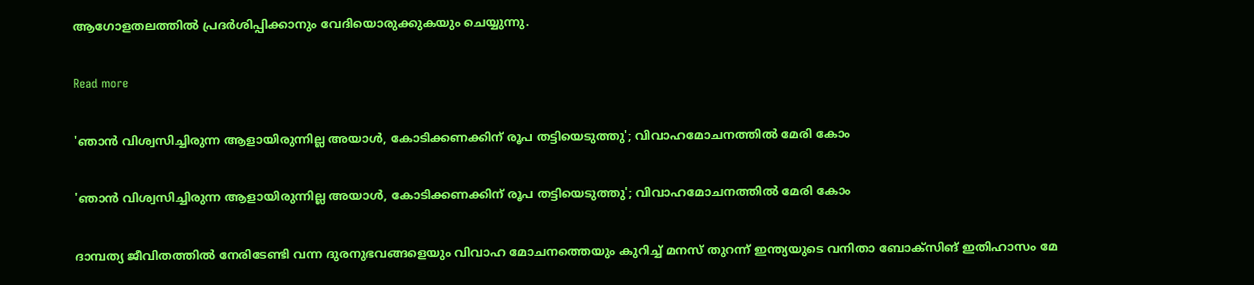ആഗോളതലത്തില്‍ പ്രദര്‍ശിപ്പിക്കാനും വേദിയൊരുക്കുകയും ചെയ്യുന്നു.

Read more

'ഞാൻ വിശ്വസിച്ചിരുന്ന ആളായിരുന്നില്ല അയാൾ, കോടിക്കണക്കിന് രൂപ തട്ടിയെടുത്തു'; വിവാഹമോചനത്തിൽ മേരി കോം

'ഞാൻ വിശ്വസിച്ചിരുന്ന ആളായിരുന്നില്ല അയാൾ, കോടിക്കണക്കിന് രൂപ തട്ടിയെടുത്തു'; വിവാഹമോചനത്തിൽ മേരി കോം

ദാമ്പത്യ ജീവിതത്തിൽ നേരിടേണ്ടി വന്ന ദുരനുഭവങ്ങളെയും വിവാഹ മോചനത്തെയും കുറിച്ച് മനസ് തുറന്ന് ഇന്ത്യയുടെ വനിതാ ബോക്സിങ് ഇതിഹാസം മേ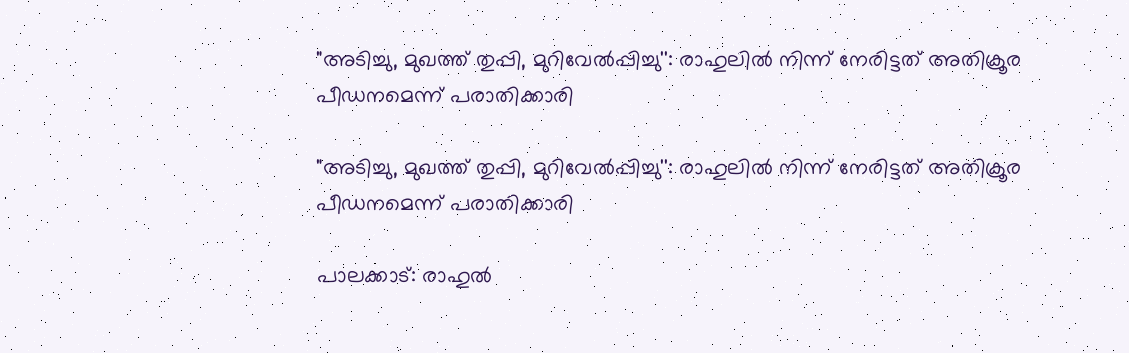"അടിച്ചു, മുഖത്ത് തുപ്പി, മുറിവേൽപ്പിച്ചു'': രാഹുലിൽ നിന്ന് നേരിട്ടത് അതിക്രൂര പീഡനമെന്ന് പരാതിക്കാരി

"അടിച്ചു, മുഖത്ത് തുപ്പി, മുറിവേൽപ്പിച്ചു'': രാഹുലിൽ നിന്ന് നേരിട്ടത് അതിക്രൂര പീഡനമെന്ന് പരാതിക്കാരി

പാലക്കാട്: രാഹുൽ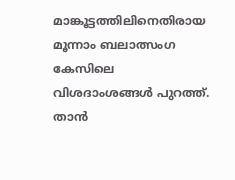മാങ്കൂട്ടത്തിലിനെതിരായ മൂന്നാം ബലാത്സംഗ കേസിലെ വിശദാംശങ്ങൾ‌ പുറത്ത്. താൻ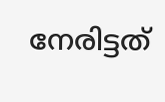നേരിട്ടത്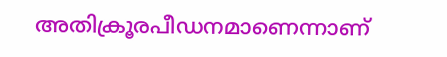അതിക്രൂരപീഡനമാണെന്നാണ്